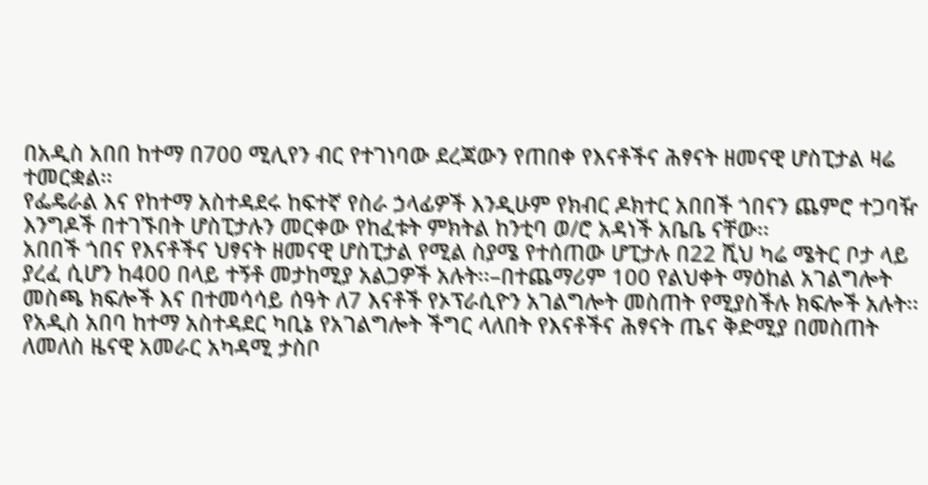በአዲስ አበበ ከተማ በ700 ሚሊየን ብር የተገነባው ደረጃውን የጠበቀ የእናቶችና ሕፃናት ዘመናዊ ሆስፒታል ዛሬ ተመርቋል፡፡
የፌዴራል እና የከተማ አስተዳደሩ ከፍተኛ የስራ ኃላፊዎች እንዲሁም የክብር ዶክተር አበበች ጎበናን ጨምሮ ተጋባዥ እንግዶች በተገኙበት ሆስፒታሉን መርቀው የከፈቱት ምክትል ከንቲባ ወ/ሮ አዳነች አቤቤ ናቸው፡፡
አበበች ጎበና የእናቶችና ህፃናት ዘመናዊ ሆስፒታል የሚል ስያሜ የተሰጠው ሆፒታሉ በ22 ሺህ ካሬ ሜትር ቦታ ላይ ያረፈ ሲሆን ከ400 በላይ ተኝቶ መታከሚያ አልጋዎች አሉት፡፡–በተጨማሪም 100 የልህቀት ማዕከል አገልግሎት መስጫ ክፍሎች እና በተመሳሳይ ሰዓት ለ7 እናቶች የኦፕራሲዮን አገልግሎት መስጠት የሚያስችሉ ክፍሎች አሉት፡፡
የአዲስ አበባ ከተማ አስተዳደር ካቢኔ የአገልግሎት ችግር ላለበት የእናቶችና ሕፃናት ጤና ቅድሚያ በመስጠት ለመለስ ዜናዊ አመራር አካዳሚ ታስቦ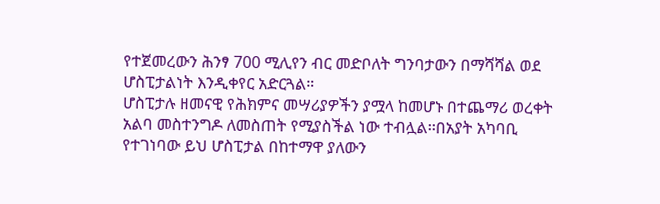የተጀመረውን ሕንፃ 700 ሚሊየን ብር መድቦለት ግንባታውን በማሻሻል ወደ ሆስፒታልነት እንዲቀየር አድርጓል።
ሆስፒታሉ ዘመናዊ የሕክምና መሣሪያዎችን ያሟላ ከመሆኑ በተጨማሪ ወረቀት አልባ መስተንግዶ ለመስጠት የሚያስችል ነው ተብሏል፡፡በአያት አካባቢ የተገነባው ይህ ሆስፒታል በከተማዋ ያለውን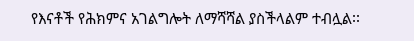የእናቶች የሕክምና አገልግሎት ለማሻሻል ያስችላልም ተብሏል፡፡